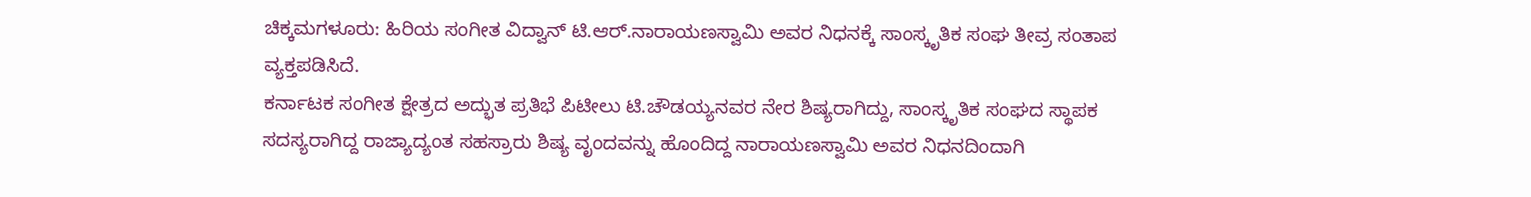ಚಿಕ್ಕಮಗಳೂರು: ಹಿರಿಯ ಸಂಗೀತ ವಿದ್ವಾನ್ ಟಿ.ಆರ್.ನಾರಾಯಣಸ್ವಾಮಿ ಅವರ ನಿಧನಕ್ಕೆ ಸಾಂಸ್ಕೃತಿಕ ಸಂಘ ತೀವ್ರ ಸಂತಾಪ ವ್ಯಕ್ತಪಡಿಸಿದೆ.
ಕರ್ನಾಟಕ ಸಂಗೀತ ಕ್ಷೇತ್ರದ ಅದ್ಭುತ ಪ್ರತಿಭೆ ಪಿಟೀಲು ಟಿ.ಚೌಡಯ್ಯನವರ ನೇರ ಶಿಷ್ಯರಾಗಿದ್ದು, ಸಾಂಸ್ಕೃತಿಕ ಸಂಘದ ಸ್ಥಾಪಕ ಸದಸ್ಯರಾಗಿದ್ದ ರಾಜ್ಯಾದ್ಯಂತ ಸಹಸ್ರಾರು ಶಿಷ್ಯ ವೃಂದವನ್ನು ಹೊಂದಿದ್ದ ನಾರಾಯಣಸ್ವಾಮಿ ಅವರ ನಿಧನದಿಂದಾಗಿ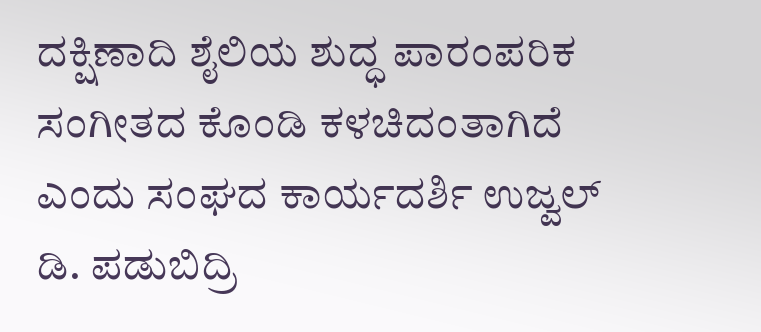ದಕ್ಷಿಣಾದಿ ಶೈಲಿಯ ಶುದ್ಧ ಪಾರಂಪರಿಕ ಸಂಗೀತದ ಕೊಂಡಿ ಕಳಚಿದಂತಾಗಿದೆ ಎಂದು ಸಂಘದ ಕಾರ್ಯದರ್ಶಿ ಉಜ್ವಲ್ ಡಿ. ಪಡುಬಿದ್ರಿ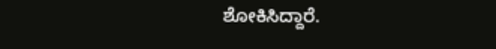ಶೋಕಿಸಿದ್ದಾರೆ.